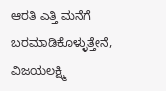ಆರತಿ ಎತ್ತಿ ಮನೆಗೆ ಬರಮಾಡಿಕೊಳ್ಳುತ್ತೇನೆ, ವಿಜಯಲಕ್ಷ್ಮಿ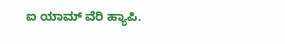ಐ ಯಾಮ್ ವೆರಿ ಹ್ಯಾಪಿ.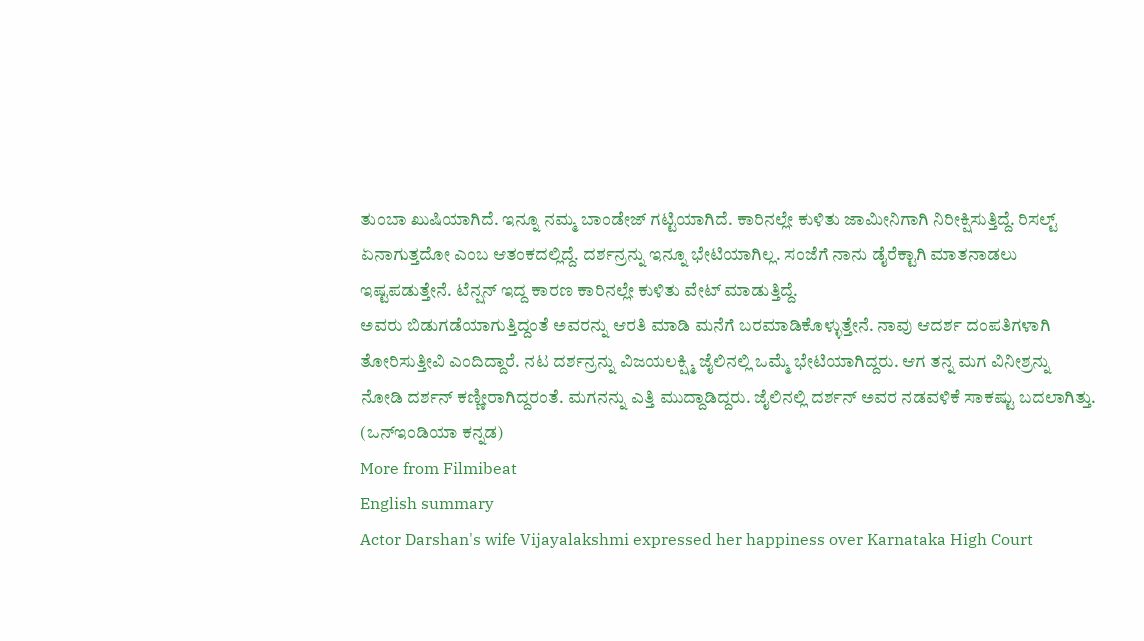ತುಂಬಾ ಖುಷಿಯಾಗಿದೆ. ಇನ್ನೂ ನಮ್ಮ ಬಾಂಡೇಜ್ ಗಟ್ಟಿಯಾಗಿದೆ. ಕಾರಿನಲ್ಲೇ ಕುಳಿತು ಜಾಮೀನಿಗಾಗಿ ನಿರೀಕ್ಷಿಸುತ್ತಿದ್ದೆ. ರಿಸಲ್ಟ್ ಏನಾಗುತ್ತದೋ ಎಂಬ ಆತಂಕದಲ್ಲಿದ್ದೆ. ದರ್ಶನ್ರನ್ನು ಇನ್ನೂ ಭೇಟಿಯಾಗಿಲ್ಲ. ಸಂಜೆಗೆ ನಾನು ಡೈರೆಕ್ಟಾಗಿ ಮಾತನಾಡಲು ಇಷ್ಟಪಡುತ್ತೇನೆ. ಟೆನ್ಷನ್ ಇದ್ದ ಕಾರಣ ಕಾರಿನಲ್ಲೇ ಕುಳಿತು ವೇಟ್ ಮಾಡುತ್ತಿದ್ದೆ.
ಅವರು ಬಿಡುಗಡೆಯಾಗುತ್ತಿದ್ದಂತೆ ಅವರನ್ನು ಆರತಿ ಮಾಡಿ ಮನೆಗೆ ಬರಮಾಡಿಕೊಳ್ಳುತ್ತೇನೆ. ನಾವು ಆದರ್ಶ ದಂಪತಿಗಳಾಗಿ ತೋರಿಸುತ್ತೀವಿ ಎಂದಿದ್ದಾರೆ. ನಟ ದರ್ಶನ್ರನ್ನು ವಿಜಯಲಕ್ಷ್ಮಿ ಜೈಲಿನಲ್ಲಿ ಒಮ್ಮೆ ಭೇಟಿಯಾಗಿದ್ದರು. ಆಗ ತನ್ನ ಮಗ ವಿನೀಶ್ರನ್ನು ನೋಡಿ ದರ್ಶನ್ ಕಣ್ಣೀರಾಗಿದ್ದರಂತೆ. ಮಗನನ್ನು ಎತ್ತಿ ಮುದ್ದಾಡಿದ್ದರು. ಜೈಲಿನಲ್ಲಿ ದರ್ಶನ್ ಅವರ ನಡವಳಿಕೆ ಸಾಕಷ್ಟು ಬದಲಾಗಿತ್ತು. (ಒನ್ಇಂಡಿಯಾ ಕನ್ನಡ)
More from Filmibeat
English summary
Actor Darshan's wife Vijayalakshmi expressed her happiness over Karnataka High Court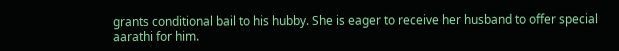grants conditional bail to his hubby. She is eager to receive her husband to offer special aarathi for him.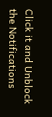Click it and Unblock the Notifications